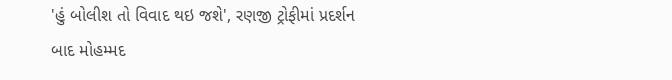'હું બોલીશ તો વિવાદ થઇ જશે', રણજી ટ્રોફીમાં પ્રદર્શન બાદ મોહમ્મદ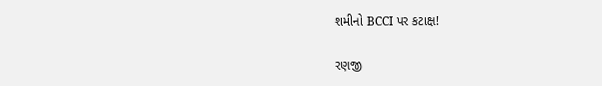શમીનો BCCI પર કટાક્ષ!

રણજી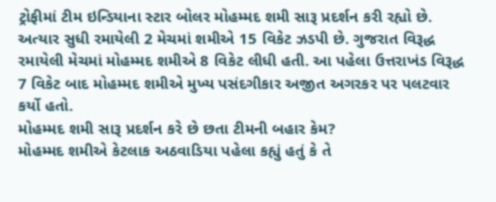ટ્રોફીમાં ટીમ ઇન્ડિયાના સ્ટાર બોલર મોહમ્મદ શમી સારૂ પ્રદર્શન કરી રહ્યો છે. અત્યાર સુધી રમાયેલી 2 મેચમાં શમીએ 15 વિકેટ ઝડપી છે. ગુજરાત વિરૂદ્ધ રમાયેલી મેચમાં મોહમ્મદ શમીએ 8 વિકેટ લીધી હતી. આ પહેલા ઉત્તરાખંડ વિરૂદ્ધ 7 વિકેટ બાદ મોહમ્મદ શમીએ મુખ્ય પસંદગીકાર અજીત અગરકર પર પલટવાર કર્યો હતો.
મોહમ્મદ શમી સારૂ પ્રદર્શન કરે છે છતા ટીમની બહાર કેમ?
મોહમ્મદ શમીએ કેટલાક અઠવાડિયા પહેલા કહ્યું હતું કે તે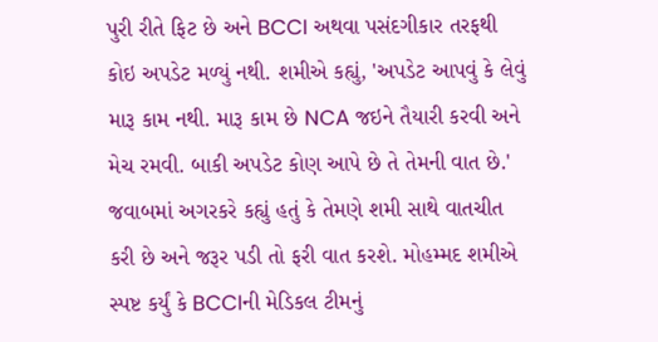પુરી રીતે ફિટ છે અને BCCI અથવા પસંદગીકાર તરફથી કોઇ અપડેટ મળ્યું નથી. શમીએ કહ્યું, 'અપડેટ આપવું કે લેવું મારૂ કામ નથી. મારૂ કામ છે NCA જઇને તૈયારી કરવી અને મેચ રમવી. બાકી અપડેટ કોણ આપે છે તે તેમની વાત છે.'
જવાબમાં અગરકરે કહ્યું હતું કે તેમણે શમી સાથે વાતચીત કરી છે અને જરૂર પડી તો ફરી વાત કરશે. મોહમ્મદ શમીએ સ્પષ્ટ કર્યું કે BCCIની મેડિકલ ટીમનું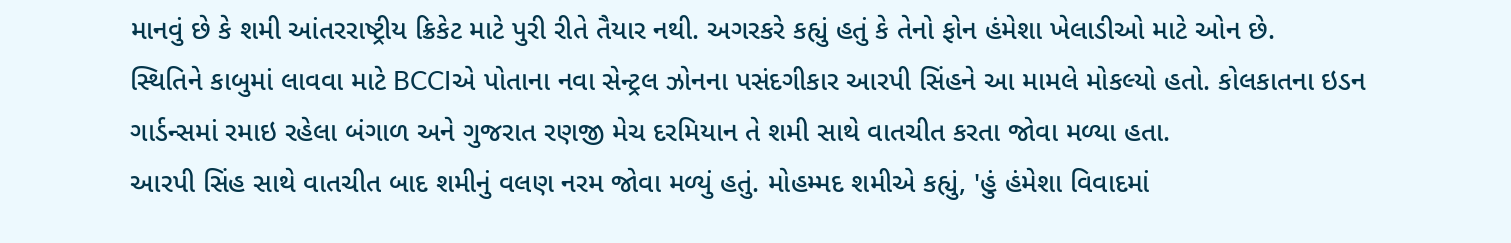માનવું છે કે શમી આંતરરાષ્ટ્રીય ક્રિકેટ માટે પુરી રીતે તૈયાર નથી. અગરકરે કહ્યું હતું કે તેનો ફોન હંમેશા ખેલાડીઓ માટે ઓન છે.
સ્થિતિને કાબુમાં લાવવા માટે BCCIએ પોતાના નવા સેન્ટ્રલ ઝોનના પસંદગીકાર આરપી સિંહને આ મામલે મોકલ્યો હતો. કોલકાતના ઇડન ગાર્ડન્સમાં રમાઇ રહેલા બંગાળ અને ગુજરાત રણજી મેચ દરમિયાન તે શમી સાથે વાતચીત કરતા જોવા મળ્યા હતા.
આરપી સિંહ સાથે વાતચીત બાદ શમીનું વલણ નરમ જોવા મળ્યું હતું. મોહમ્મદ શમીએ કહ્યું, 'હું હંમેશા વિવાદમાં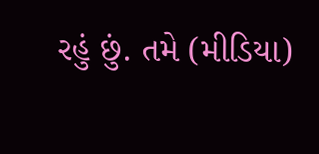રહું છું. તમે (મીડિયા)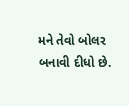મને તેવો બોલર બનાવી દીધો છે.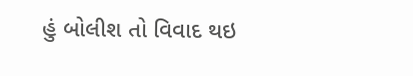હું બોલીશ તો વિવાદ થઇ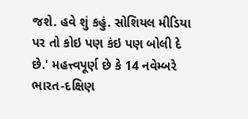જશે. હવે શું કહું. સોશિયલ મીડિયા પર તો કોઇ પણ કંઇ પણ બોલી દે છે.' મહત્ત્વપૂર્ણ છે કે 14 નવેમ્બરે ભારત-દક્ષિણ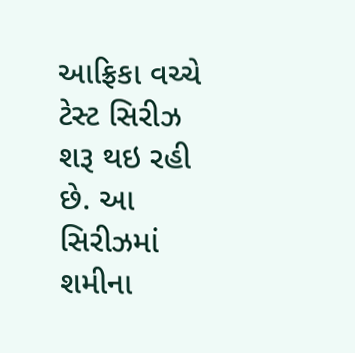આફ્રિકા વચ્ચે ટેસ્ટ સિરીઝ શરૂ થઇ રહી છે. આ સિરીઝમાં શમીના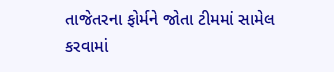તાજેતરના ફોર્મને જોતા ટીમમાં સામેલ કરવામાં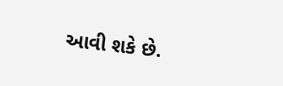આવી શકે છે.